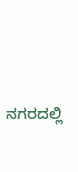ನಗರದಲ್ಲಿ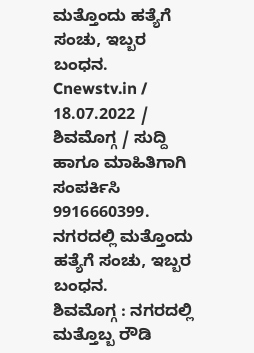ಮತ್ತೊಂದು ಹತ್ಯೆಗೆ ಸಂಚು, ಇಬ್ಬರ ಬಂಧನ.
Cnewstv.in / 18.07.2022 / ಶಿವಮೊಗ್ಗ / ಸುದ್ದಿ ಹಾಗೂ ಮಾಹಿತಿಗಾಗಿ ಸಂಪರ್ಕಿಸಿ 9916660399.
ನಗರದಲ್ಲಿ ಮತ್ತೊಂದು ಹತ್ಯೆಗೆ ಸಂಚು, ಇಬ್ಬರ ಬಂಧನ.
ಶಿವಮೊಗ್ಗ : ನಗರದಲ್ಲಿ ಮತ್ತೊಬ್ಬ ರೌಡಿ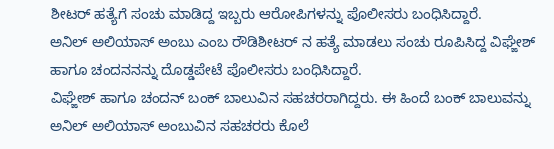ಶೀಟರ್ ಹತ್ಯೆಗೆ ಸಂಚು ಮಾಡಿದ್ದ ಇಬ್ಬರು ಆರೋಪಿಗಳನ್ನು ಪೊಲೀಸರು ಬಂಧಿಸಿದ್ದಾರೆ.
ಅನಿಲ್ ಅಲಿಯಾಸ್ ಅಂಬು ಎಂಬ ರೌಡಿಶೀಟರ್ ನ ಹತ್ಯೆ ಮಾಡಲು ಸಂಚು ರೂಪಿಸಿದ್ದ ವಿಘ್ಙೇಶ್ ಹಾಗೂ ಚಂದನನನ್ನು ದೊಡ್ಡಪೇಟೆ ಪೊಲೀಸರು ಬಂಧಿಸಿದ್ದಾರೆ.
ವಿಘ್ಙೇಶ್ ಹಾಗೂ ಚಂದನ್ ಬಂಕ್ ಬಾಲುವಿನ ಸಹಚರರಾಗಿದ್ದರು. ಈ ಹಿಂದೆ ಬಂಕ್ ಬಾಲುವನ್ನು ಅನಿಲ್ ಅಲಿಯಾಸ್ ಅಂಬುವಿನ ಸಹಚರರು ಕೊಲೆ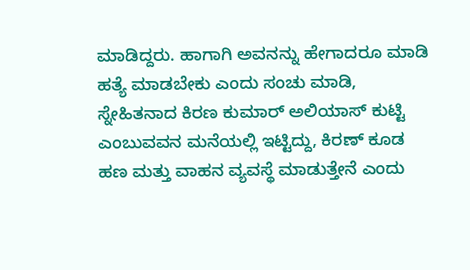ಮಾಡಿದ್ದರು. ಹಾಗಾಗಿ ಅವನನ್ನು ಹೇಗಾದರೂ ಮಾಡಿ ಹತ್ಯೆ ಮಾಡಬೇಕು ಎಂದು ಸಂಚು ಮಾಡಿ, ಸ್ನೇಹಿತನಾದ ಕಿರಣ ಕುಮಾರ್ ಅಲಿಯಾಸ್ ಕುಟ್ಟಿ ಎಂಬುವವನ ಮನೆಯಲ್ಲಿ ಇಟ್ಟಿದ್ದು, ಕಿರಣ್ ಕೂಡ ಹಣ ಮತ್ತು ವಾಹನ ವ್ಯವಸ್ಥೆ ಮಾಡುತ್ತೇನೆ ಎಂದು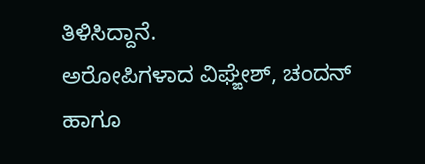ತಿಳಿಸಿದ್ದಾನೆ.
ಅರೋಪಿಗಳಾದ ವಿಘ್ಙೇಶ್, ಚಂದನ್ ಹಾಗೂ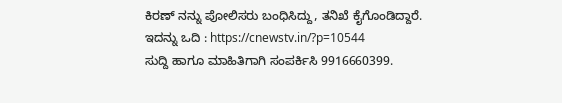ಕಿರಣ್ ನನ್ನು ಪೋಲಿಸರು ಬಂಧಿಸಿದ್ದು, ತನಿಖೆ ಕೈಗೊಂಡಿದ್ದಾರೆ.
ಇದನ್ನು ಒದಿ : https://cnewstv.in/?p=10544
ಸುದ್ದಿ ಹಾಗೂ ಮಾಹಿತಿಗಾಗಿ ಸಂಪರ್ಕಿಸಿ 9916660399.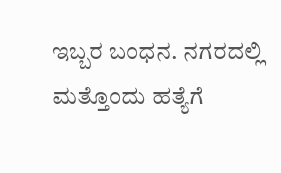ಇಬ್ಬರ ಬಂಧನ. ನಗರದಲ್ಲಿ ಮತ್ತೊಂದು ಹತ್ಯೆಗೆ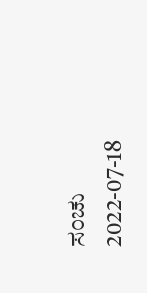ಸಂಚು 2022-07-18